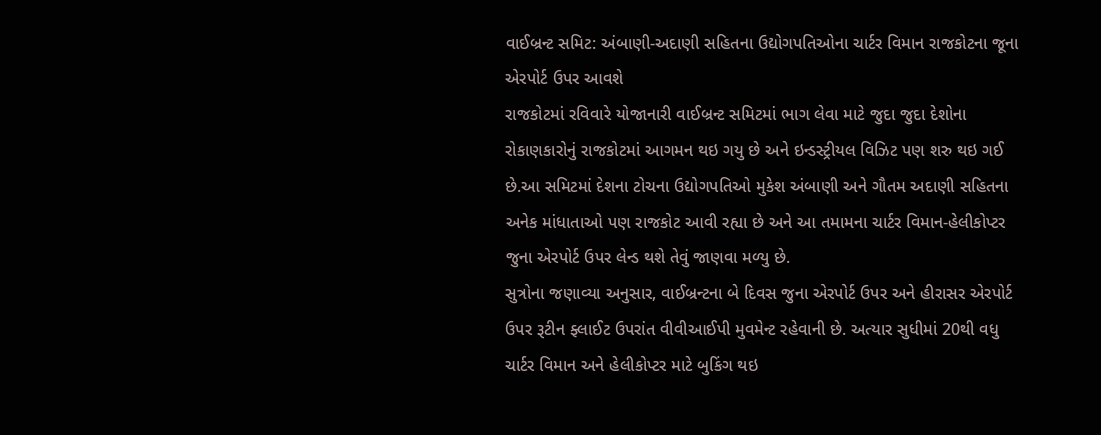વાઈબ્રન્ટ સમિટ: અંબાણી-અદાણી સહિતના ઉદ્યોગપતિઓના ચાર્ટર વિમાન રાજકોટના જૂના એરપોર્ટ ઉપર આવશે
રાજકોટમાં રવિવારે યોજાનારી વાઈબ્રન્ટ સમિટમાં ભાગ લેવા માટે જુદા જુદા દેશોના રોકાણકારોનું રાજકોટમાં આગમન થઇ ગયુ છે અને ઇન્ડસ્ટ્રીયલ વિઝિટ પણ શરુ થઇ ગઈ છે.આ સમિટમાં દેશના ટોચના ઉદ્યોગપતિઓ મુકેશ અંબાણી અને ગૌતમ અદાણી સહિતના અનેક માંધાતાઓ પણ રાજકોટ આવી રહ્યા છે અને આ તમામના ચાર્ટર વિમાન-હેલીકોપ્ટર જુના એરપોર્ટ ઉપર લેન્ડ થશે તેવું જાણવા મળ્યુ છે.
સુત્રોના જણાવ્યા અનુસાર, વાઈબ્રન્ટના બે દિવસ જુના એરપોર્ટ ઉપર અને હીરાસર એરપોર્ટ ઉપર રૂટીન ફ્લાઈટ ઉપરાંત વીવીઆઈપી મુવમેન્ટ રહેવાની છે. અત્યાર સુધીમાં 20થી વધુ ચાર્ટર વિમાન અને હેલીકોપ્ટર માટે બુકિંગ થઇ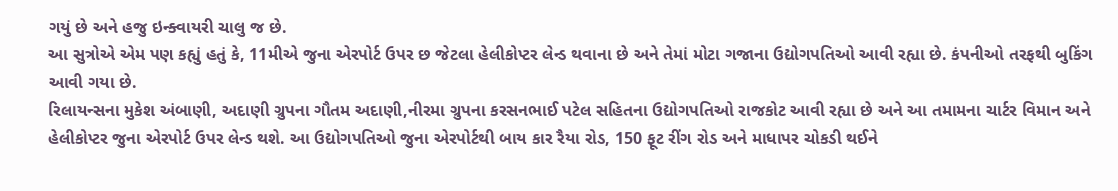ગયું છે અને હજુ ઇન્ક્વાયરી ચાલુ જ છે.
આ સુત્રોએ એમ પણ કહ્યું હતું કે, 11મીએ જુના એરપોર્ટ ઉપર છ જેટલા હેલીકોપ્ટર લેન્ડ થવાના છે અને તેમાં મોટા ગજાના ઉદ્યોગપતિઓ આવી રહ્યા છે. કંપનીઓ તરફથી બુકિંગ આવી ગયા છે.
રિલાયન્સના મુકેશ અંબાણી, અદાણી ગ્રુપના ગૌતમ અદાણી,નીરમા ગ્રુપના કરસનભાઈ પટેલ સહિતના ઉદ્યોગપતિઓ રાજકોટ આવી રહ્યા છે અને આ તમામના ચાર્ટર વિમાન અને હેલીકોપ્ટર જુના એરપોર્ટ ઉપર લેન્ડ થશે. આ ઉદ્યોગપતિઓ જુના એરપોર્ટથી બાય કાર રૈયા રોડ, 150 ફૂટ રીંગ રોડ અને માધાપર ચોકડી થઈને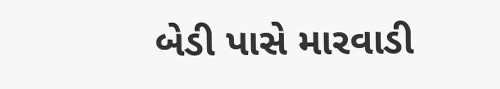બેડી પાસે મારવાડી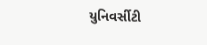યુનિવર્સીટી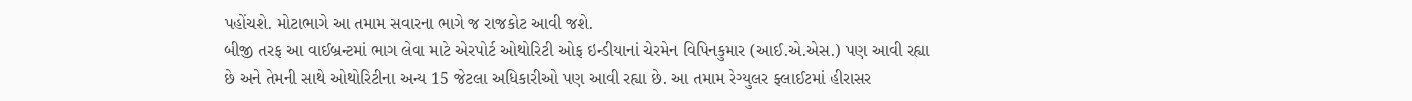પહોંચશે. મોટાભાગે આ તમામ સવારના ભાગે જ રાજકોટ આવી જશે.
બીજી તરફ આ વાઈબ્રન્ટમાં ભાગ લેવા માટે એરપોર્ટ ઓથોરિટી ઓફ ઇન્ડીયાનાં ચેરમેન વિપિનકુમાર (આઈ.એ.એસ.) પણ આવી રહ્યા છે અને તેમની સાથે ઓથોરિટીના અન્ય 15 જેટલા અધિકારીઓ પણ આવી રહ્યા છે. આ તમામ રેગ્યુલર ફ્લાઈટમાં હીરાસર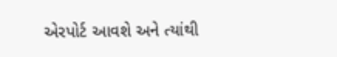એરપોર્ટ આવશે અને ત્યાંથી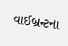વાઈબ્રન્ટના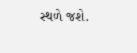સ્થળે જશે.